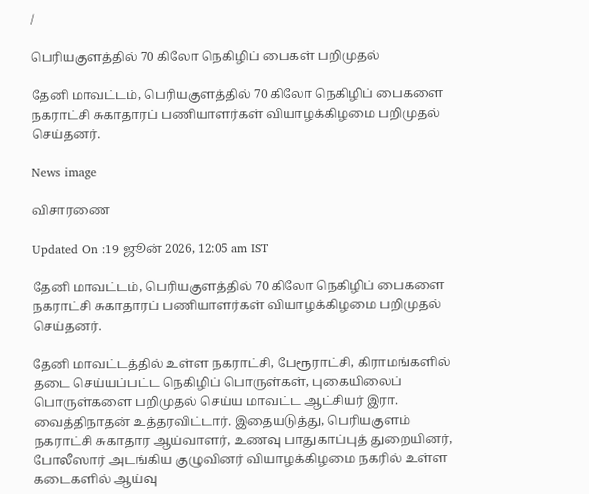/

பெரியகுளத்தில் 70 கிலோ நெகிழிப் பைகள் பறிமுதல்

தேனி மாவட்டம், பெரியகுளத்தில் 70 கிலோ நெகிழிப் பைகளை நகராட்சி சுகாதாரப் பணியாளர்கள் வியாழக்கிழமை பறிமுதல் செய்தனர்.

News image

விசாரணை

Updated On :19 ஜூன் 2026, 12:05 am IST

தேனி மாவட்டம், பெரியகுளத்தில் 70 கிலோ நெகிழிப் பைகளை நகராட்சி சுகாதாரப் பணியாளர்கள் வியாழக்கிழமை பறிமுதல் செய்தனர்.

தேனி மாவட்டத்தில் உள்ள நகராட்சி, பேரூராட்சி, கிராமங்களில் தடை செய்யப்பட்ட நெகிழிப் பொருள்கள், புகையிலைப் பொருள்களை பறிமுதல் செய்ய மாவட்ட ஆட்சியர் இரா. வைத்திநாதன் உத்தரவிட்டார். இதையடுத்து, பெரியகுளம் நகராட்சி சுகாதார ஆய்வாளர், உணவு பாதுகாப்புத் துறையினர், போலீஸார் அடங்கிய குழுவினர் வியாழக்கிழமை நகரில் உள்ள கடைகளில் ஆய்வு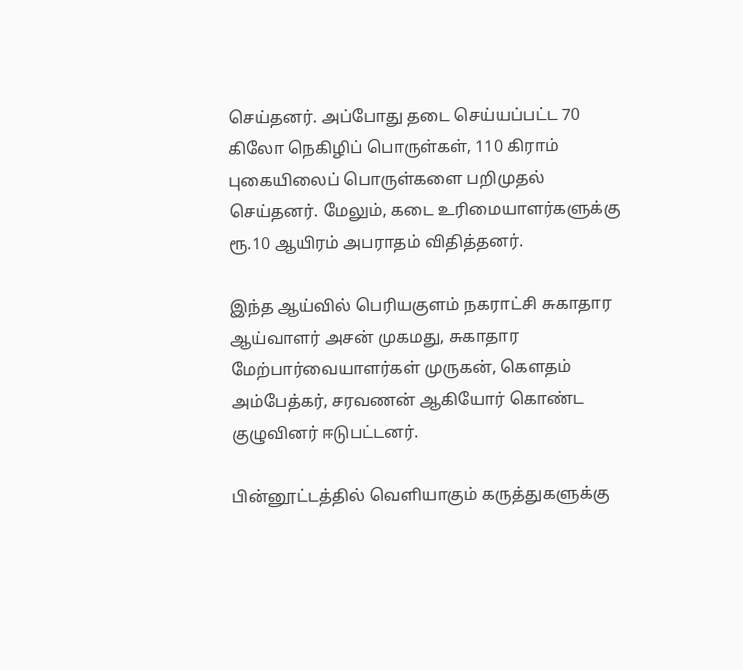செய்தனர். அப்போது தடை செய்யப்பட்ட 70 கிலோ நெகிழிப் பொருள்கள், 110 கிராம் புகையிலைப் பொருள்களை பறிமுதல் செய்தனர். மேலும், கடை உரிமையாளர்களுக்கு ரூ.10 ஆயிரம் அபராதம் விதித்தனர்.

இந்த ஆய்வில் பெரியகுளம் நகராட்சி சுகாதார ஆய்வாளர் அசன் முகமது, சுகாதார மேற்பார்வையாளர்கள் முருகன், கெளதம் அம்பேத்கர், சரவணன் ஆகியோர் கொண்ட குழுவினர் ஈடுபட்டனர்.

பின்னூட்டத்தில் வெளியாகும் கருத்துகளுக்கு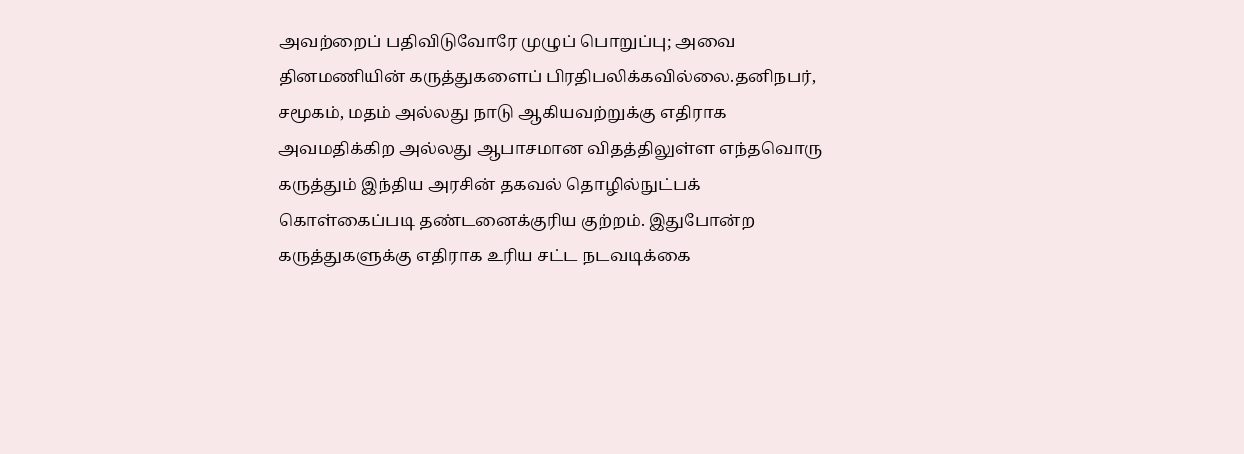அவற்றைப் பதிவிடுவோரே முழுப் பொறுப்பு; அவை தினமணியின் கருத்துகளைப் பிரதிபலிக்கவில்லை.தனிநபர், சமூகம், மதம் அல்லது நாடு ஆகியவற்றுக்கு எதிராக அவமதிக்கிற அல்லது ஆபாசமான விதத்திலுள்ள எந்தவொரு கருத்தும் இந்திய அரசின் தகவல் தொழில்நுட்பக் கொள்கைப்படி தண்டனைக்குரிய குற்றம். இதுபோன்ற கருத்துகளுக்கு எதிராக உரிய சட்ட நடவடிக்கை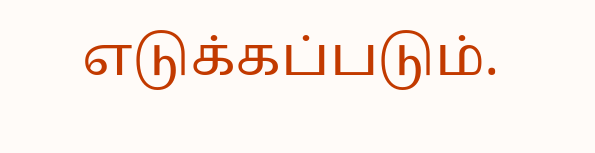எடுக்கப்படும்.